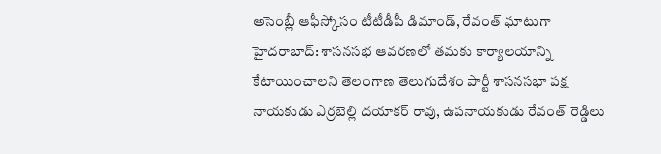అసెంబ్లీ ఆఫీస్కోసం టీటీడీపీ డిమాండ్, రేవంత్ ఘాటుగా
హైదరాబాద్: శాసనసభ ఆవరణలో తమకు కార్యాలయాన్ని కేటాయించాలని తెలంగాణ తెలుగుదేశం పార్టీ శాసనసభా పక్ష నాయకుడు ఎర్రబెల్లి దయాకర్ రావు, ఉపనాయకుడు రేవంత్ రెడ్డిలు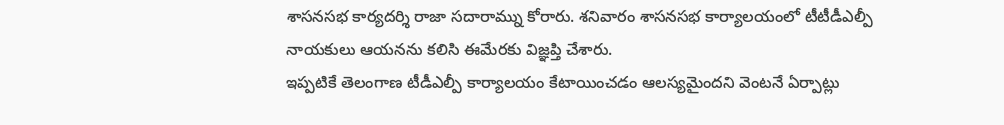శాసనసభ కార్యదర్శి రాజా సదారామ్ను కోరారు. శనివారం శాసనసభ కార్యాలయంలో టీటీడీఎల్పీ నాయకులు ఆయనను కలిసి ఈమేరకు విజ్ఞప్తి చేశారు.
ఇప్పటికే తెలంగాణ టీడీఎల్పీ కార్యాలయం కేటాయించడం ఆలస్యమైందని వెంటనే ఏర్పాట్లు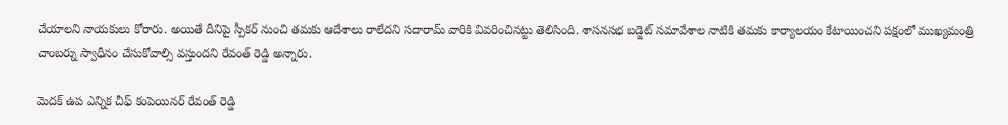చేయాలని నాయకులు కోరారు. అయితే దీనిపై స్పీకర్ నుంచి తమకు ఆదేశాలు రాలేదని సదారామ్ వారికి వివరించినట్టు తెలిసింది. శాసనసభ బడ్జెట్ సమావేశాల నాటికి తమకు కార్యాలయం కేటాయించని పక్షంలో ముఖ్యమంత్రి చాంబర్ను స్వాధీనం చేసుకోవాల్సి వస్తుందని రేవంత్ రెడ్డి అన్నారు.

మెదక్ ఉప ఎన్నిక చీఫ్ కంపెయినర్ రేవంత్ రెడ్డి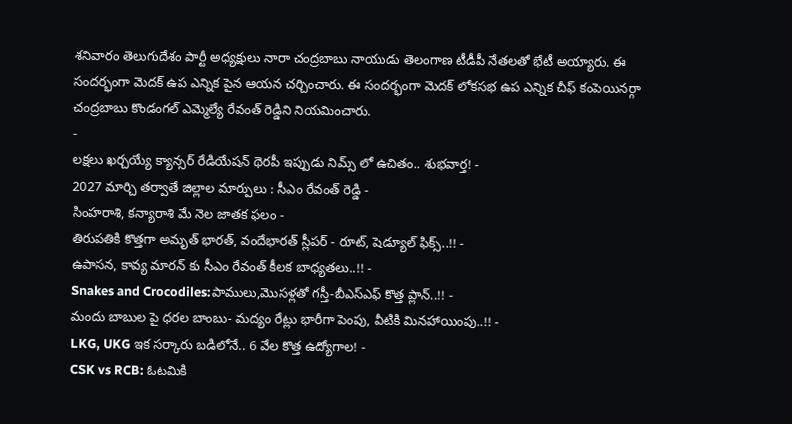శనివారం తెలుగుదేశం పార్టీ అధ్యక్షులు నారా చంద్రబాబు నాయుడు తెలంగాణ టీడీపీ నేతలతో భేటీ అయ్యారు. ఈ సందర్భంగా మెదక్ ఉప ఎన్నిక పైన ఆయన చర్చించారు. ఈ సందర్భంగా మెదక్ లోకసభ ఉప ఎన్నిక చీఫ్ కంపెయినర్గా చంద్రబాబు కొండంగల్ ఎమ్మెల్యే రేవంత్ రెడ్డిని నియమించారు.
-
లక్షలు ఖర్చయ్యే క్యాన్సర్ రేడియేషన్ థెరపీ ఇప్పుడు నిమ్స్ లో ఉచితం.. శుభవార్త! -
2027 మార్చి తర్వాతే జిల్లాల మార్పులు : సీఎం రేవంత్ రెడ్డి -
సింహరాశి, కన్యారాశి మే నెల జాతక ఫలం -
తిరుపతికి కొత్తగా అమృత్ భారత్, వందేభారత్ స్లీపర్ - రూట్, షెడ్యూల్ ఫిక్స్..!! -
ఉపాసన, కావ్య మారన్ కు సీఎం రేవంత్ కీలక బాధ్యతలు..!! -
Snakes and Crocodiles:పాములు,మొసళ్లతో గస్తీ-బీఎస్ఎఫ్ కొత్త ప్లాన్..!! -
మందు బాబుల పై ధరల బాంబు- మద్యం రేట్లు భారీగా పెంపు, వీటికి మినహాయింపు..!! -
LKG, UKG ఇక సర్కారు బడిలోనే.. 6 వేల కొత్త ఉద్యోగాల! -
CSK vs RCB: ఓటమికి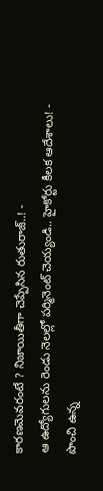కారణమెవరంటే ? నిజాయితీగా చెప్పేసిన రుతురాజ్..! -
ఆ ఉద్యోగులను రెండు నెలల్లో పర్మినెంట్ చెయ్యండి.. హైకోర్టు కీలక ఆదేశాలు! -
పొంచి ఉన్న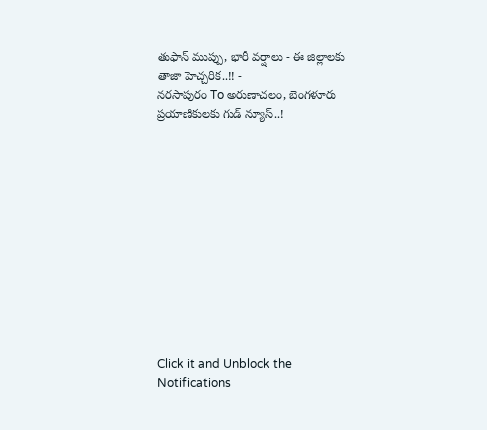తుఫాన్ ముప్పు, భారీ వర్షాలు - ఈ జిల్లాలకు తాజా హెచ్చరిక..!! -
నరసాపురం To అరుణాచలం, బెంగళూరు ప్రయాణికులకు గుడ్ న్యూస్..!












Click it and Unblock the Notifications